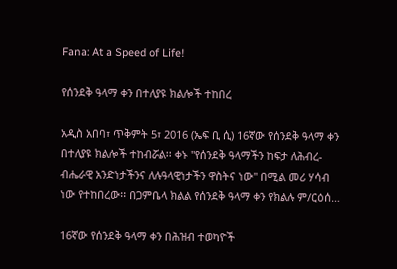Fana: At a Speed of Life!

የሰንደቅ ዓላማ ቀን በተለያዩ ክልሎች ተከበረ

አዲስ አበባ፣ ጥቅምት 5፣ 2016 (ኤፍ ቢ ሲ) 16ኛው የሰንደቅ ዓላማ ቀን በተለያዩ ክልሎች ተከብሯል፡፡ ቀኑ "የሰንደቅ ዓላማችን ከፍታ ለሕብረ-ብሔራዊ አንድነታችንና ለሉዓላዊነታችን ዋስትና ነው" በሚል መሪ ሃሳብ ነው የተከበረው፡፡ በጋምቤላ ክልል የሰንደቅ ዓላማ ቀን የክልሉ ም/ርዕሰ…

16ኛው የሰንደቅ ዓላማ ቀን በሕዝብ ተወካዮች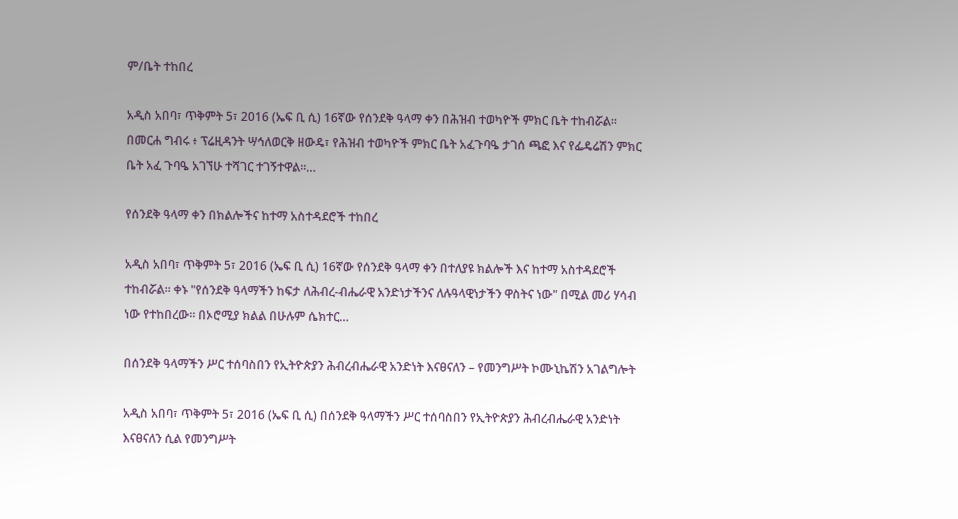ም/ቤት ተከበረ

አዲስ አበባ፣ ጥቅምት 5፣ 2016 (ኤፍ ቢ ሲ) 16ኛው የሰንደቅ ዓላማ ቀን በሕዝብ ተወካዮች ምክር ቤት ተከብሯል፡፡ በመርሐ ግብሩ ፥ ፕሬዚዳንት ሣኅለወርቅ ዘውዴ፣ የሕዝብ ተወካዮች ምክር ቤት አፈጉባዔ ታገሰ ጫፎ እና የፌዴሬሽን ምክር ቤት አፈ ጉባዔ አገኘሁ ተሻገር ተገኝተዋል፡፡…

የሰንደቅ ዓላማ ቀን በክልሎችና ከተማ አስተዳደሮች ተከበረ

አዲስ አበባ፣ ጥቅምት 5፣ 2016 (ኤፍ ቢ ሲ) 16ኛው የሰንደቅ ዓላማ ቀን በተለያዩ ክልሎች እና ከተማ አስተዳደሮች ተከብሯል፡፡ ቀኑ "የሰንደቅ ዓላማችን ከፍታ ለሕብረ-ብሔራዊ አንድነታችንና ለሉዓላዊነታችን ዋስትና ነው" በሚል መሪ ሃሳብ ነው የተከበረው፡፡ በኦሮሚያ ክልል በሁሉም ሴክተር…

በሰንደቅ ዓላማችን ሥር ተሰባስበን የኢትዮጵያን ሕብረብሔራዊ አንድነት እናፀናለን – የመንግሥት ኮሙኒኬሽን አገልግሎት

አዲስ አበባ፣ ጥቅምት 5፣ 2016 (ኤፍ ቢ ሲ) በሰንደቅ ዓላማችን ሥር ተሰባስበን የኢትዮጵያን ሕብረብሔራዊ አንድነት እናፀናለን ሲል የመንግሥት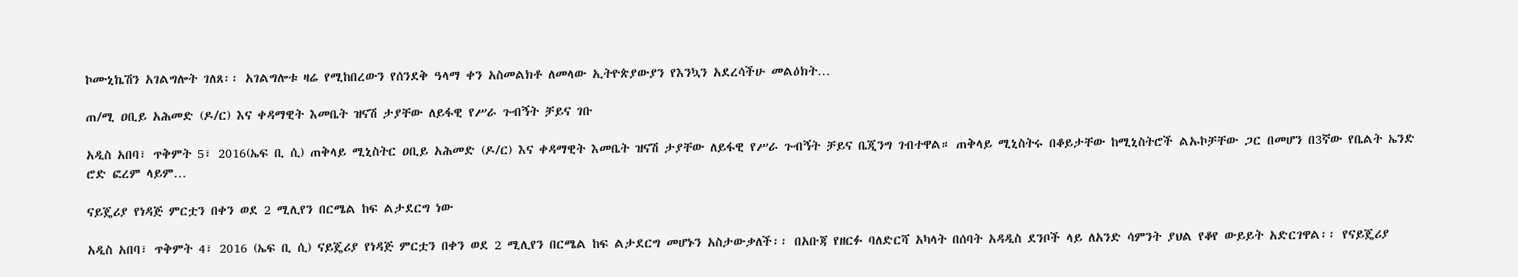ኮሙኒኬሽን አገልግሎት ገለጸ፡፡ አገልግሎቱ ዛሬ የሚከበረውን የሰንደቅ ዓላማ ቀን አስመልክቶ ለመላው ኢትዮጵያውያን የእንኳን አደረሳችሁ መልዕክት…

ጠ/ሚ ዐቢይ አሕመድ (ዶ/ር) እና ቀዳማዊት እመቤት ዝናሽ ታያቸው ለይፋዊ የሥራ ጉብኝት ቻይና ገቡ

አዲስ አበባ፣ ጥቅምት 5፣ 2016(ኤፍ ቢ ሲ) ጠቅላይ ሚኒስትር ዐቢይ አሕመድ (ዶ/ር) እና ቀዳማዊት እመቤት ዝናሽ ታያቸው ለይፋዊ የሥራ ጉብኝት ቻይና ቤጂንግ ገብተዋል። ጠቅላይ ሚኒስትሩ በቆይታቸው ከሚኒስትሮች ልኡኮቻቸው ጋር በመሆን በ3ኛው የቤልት ኤንድ ሮድ ፎረም ላይም…

ናይጄሪያ የነዳጅ ምርቷን በቀን ወደ 2 ሚሊየን በርሜል ከፍ ልታደርግ ነው

አዲስ አበባ፣ ጥቅምት 4፣ 2016 (ኤፍ ቢ ሲ) ናይጄሪያ የነዳጅ ምርቷን በቀን ወደ 2 ሚሊየን በርሜል ከፍ ልታደርግ መሆኑን አስታውቃለች፡፡ በአቡጃ የዘርፉ ባለድርሻ አካላት በሰባት አዳዲስ ደንቦች ላይ ለአንድ ሳምንት ያህል የቆየ ውይይት አድርገዋል፡፡ የናይጄሪያ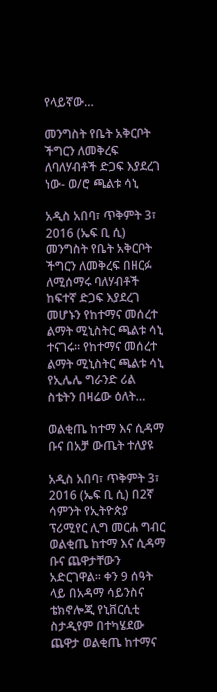የላይኛው…

መንግስት የቤት አቅርቦት ችግርን ለመቅረፍ ለባለሃብቶች ድጋፍ እያደረገ ነው- ወ/ሮ ጫልቱ ሳኒ

አዲስ አበባ፣ ጥቅምት 3፣ 2016 (ኤፍ ቢ ሲ) መንግስት የቤት አቅርቦት ችግርን ለመቅረፍ በዘርፉ ለሚሰማሩ ባለሃብቶች ከፍተኛ ድጋፍ እያደረገ መሆኑን የከተማና መሰረተ ልማት ሚኒስትር ጫልቱ ሳኒ ተናገሩ፡፡ የከተማና መሰረተ ልማት ሚኒስትር ጫልቱ ሳኒ የኢሌሌ ግራንድ ሪል ስቴትን በዛሬው ዕለት…

ወልቂጤ ከተማ እና ሲዳማ ቡና በአቻ ውጤት ተለያዩ

አዲስ አበባ፣ ጥቅምት 3፣ 2016 (ኤፍ ቢ ሲ) በ2ኛ ሳምንት የኢትዮጵያ ፕሪሚየር ሊግ መርሐ ግብር ወልቂጤ ከተማ እና ሲዳማ ቡና ጨዋታቸውን አድርገዋል፡፡ ቀን 9 ሰዓት ላይ በአዳማ ሳይንስና ቴክኖሎጂ የኒቨርሲቲ ስታዲየም በተካሄደው ጨዋታ ወልቂጤ ከተማና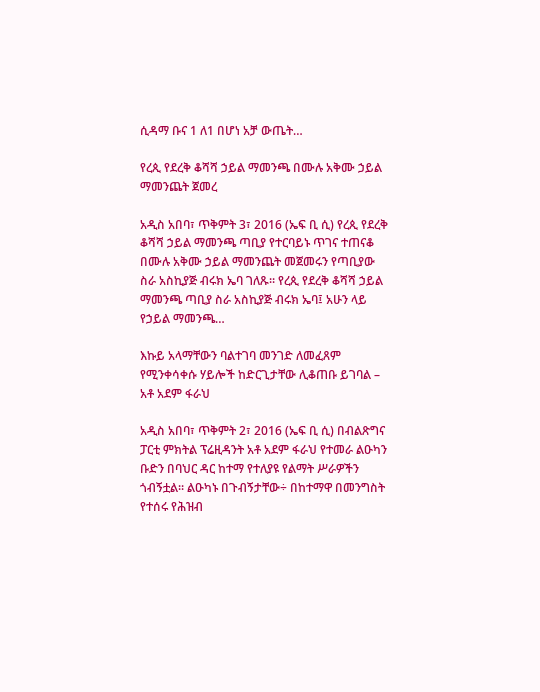ሲዳማ ቡና 1 ለ1 በሆነ አቻ ውጤት…

የረጲ የደረቅ ቆሻሻ ኃይል ማመንጫ በሙሉ አቅሙ ኃይል ማመንጨት ጀመረ

አዲስ አበባ፣ ጥቅምት 3፣ 2016 (ኤፍ ቢ ሲ) የረጲ የደረቅ ቆሻሻ ኃይል ማመንጫ ጣቢያ የተርባይኑ ጥገና ተጠናቆ በሙሉ አቅሙ ኃይል ማመንጨት መጀመሩን የጣቢያው ስራ አስኪያጅ ብሩክ ኤባ ገለጹ። የረጲ የደረቅ ቆሻሻ ኃይል ማመንጫ ጣቢያ ስራ አስኪያጅ ብሩክ ኤባ፤ አሁን ላይ የኃይል ማመንጫ…

እኩይ አላማቸውን ባልተገባ መንገድ ለመፈጸም የሚንቀሳቀሱ ሃይሎች ከድርጊታቸው ሊቆጠቡ ይገባል – አቶ አደም ፋራህ

አዲስ አበባ፣ ጥቅምት 2፣ 2016 (ኤፍ ቢ ሲ) በብልጽግና ፓርቲ ምክትል ፕሬዚዳንት አቶ አደም ፋራህ የተመራ ልዑካን ቡድን በባህር ዳር ከተማ የተለያዩ የልማት ሥራዎችን ጎብኝቷል። ልዑካኑ በጉብኝታቸው÷ በከተማዋ በመንግስት የተሰሩ የሕዝብ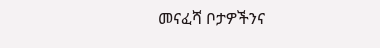መናፈሻ ቦታዎችንና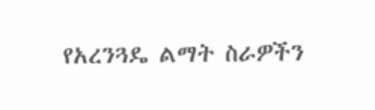የአረንጓዴ ልማት ስራዎችን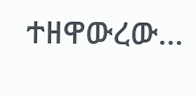ተዘዋውረው…